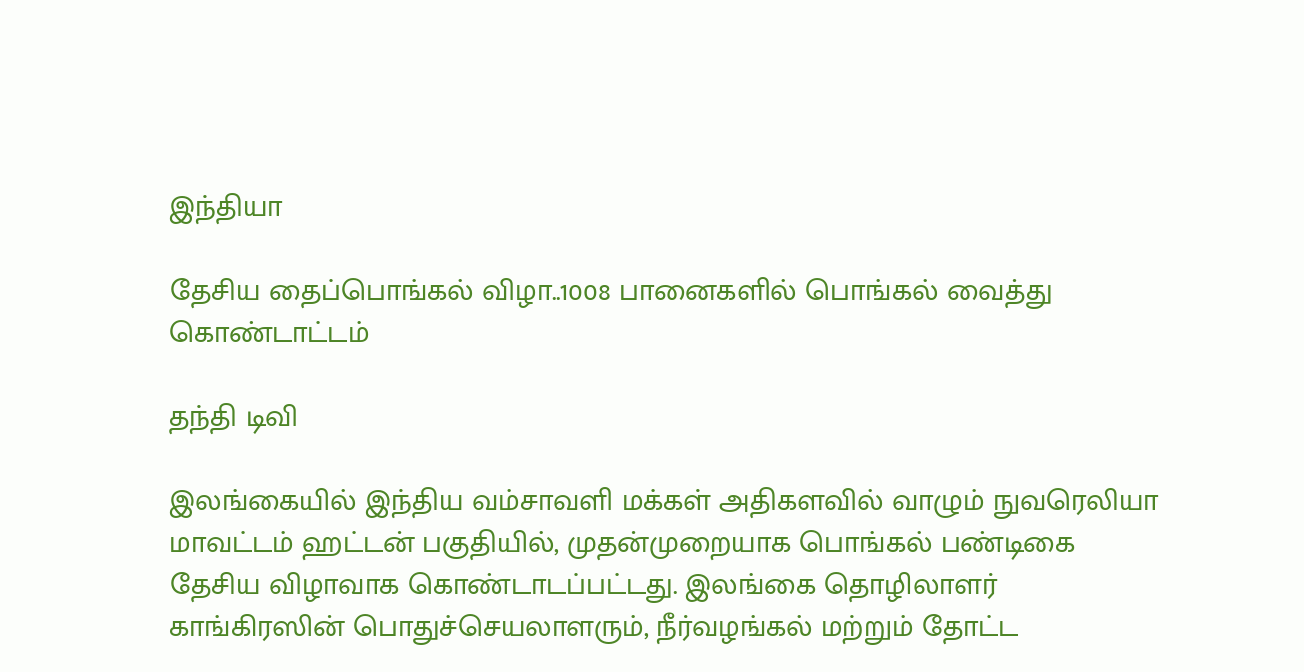இந்தியா

தேசிய தைப்பொங்கல் விழா..1008 பானைகளில் பொங்கல் வைத்து கொண்டாட்டம்

தந்தி டிவி

இலங்கையில் இந்திய வம்சாவளி மக்கள் அதிகளவில் வாழும் நுவரெலியா மாவட்டம் ஹட்டன் பகுதியில், முதன்முறையாக பொங்கல் பண்டிகை தேசிய விழாவாக கொண்டாடப்பட்டது. இலங்கை தொழிலாளர் காங்கிரஸின் பொதுச்செயலாளரும், நீர்வழங்கல் மற்றும் தோட்ட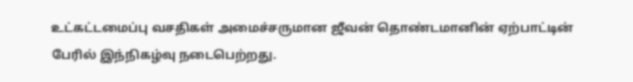உட்கட்டமைப்பு வசதிகள் அமைச்சருமான ஜீவன் தொண்டமானின் ஏற்பாட்டின் பேரில் இந்நிகழ்வு நடைபெற்றது.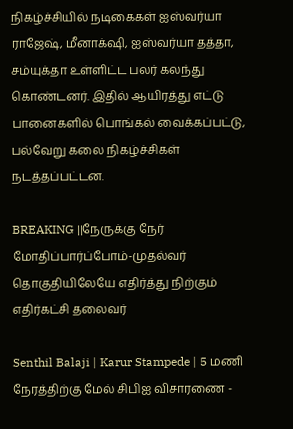நிகழ்ச்சியில் நடிகைகள் ஐஸ்வர்யா ராஜேஷ், மீனாக்‌ஷி, ஐஸ்வர்யா தத்தா, சம்யுக்தா உள்ளிட்ட பலர் கலந்து கொண்டனர். இதில் ஆயிரத்து எட்டு பானைகளில் பொங்கல் வைக்கப்பட்டு, பல்வேறு கலை நிகழ்ச்சிகள் நடத்தப்பட்டன.

BREAKING ||நேருக்கு நேர் மோதிப்பார்ப்போம்-முதல்வர் தொகுதியிலேயே எதிர்த்து நிற்கும் எதிர்கட்சி தலைவர்

Senthil Balaji | Karur Stampede | 5 மணி நேரத்திற்கு மேல் சிபிஐ விசாரணை -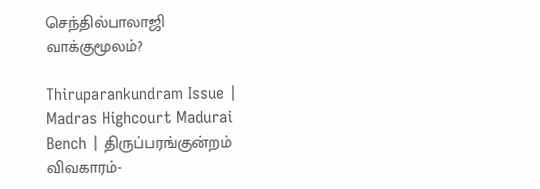செந்தில்பாலாஜி வாக்குமூலம்?

Thiruparankundram Issue | Madras Highcourt Madurai Bench | திருப்பரங்குன்றம் விவகாரம்-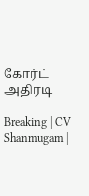கோர்ட் அதிரடி

Breaking | CV Shanmugam |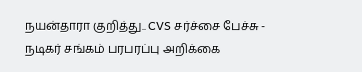நயன்தாரா குறித்து.. CVS சர்ச்சை பேச்சு - நடிகர் சங்கம் பரபரப்பு அறிக்கை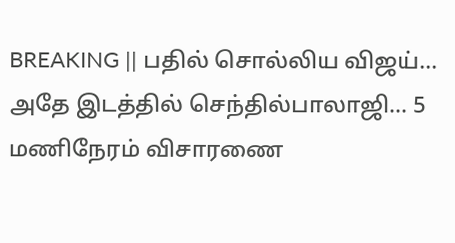BREAKING || பதில் சொல்லிய விஜய்... அதே இடத்தில் செந்தில்பாலாஜி... 5 மணிநேரம் விசாரணை